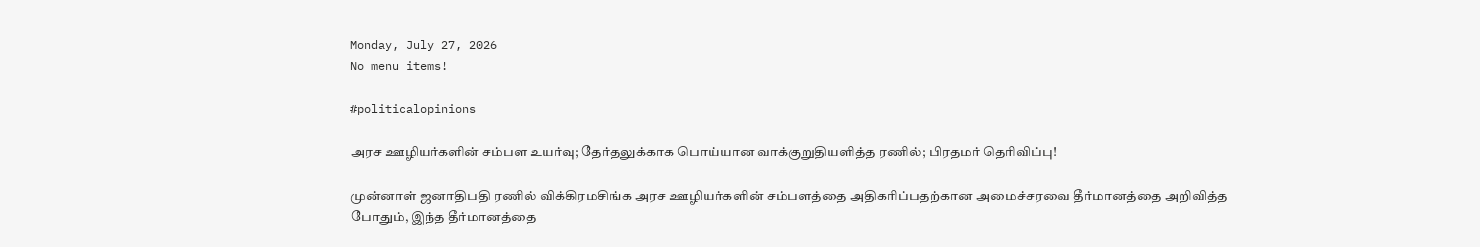Monday, July 27, 2026
No menu items!

#politicalopinions

அரச ஊழியர்களின் சம்பள உயர்வு; தேர்தலுக்காக பொய்யான வாக்குறுதியளித்த ரணில்; பிரதமர் தெரிவிப்பு!

முன்னாள் ஜனாதிபதி ரணில் விக்கிரமசிங்க அரச ஊழியர்களின் சம்பளத்தை அதிகரிப்பதற்கான அமைச்சரவை தீர்மானத்தை அறிவித்த போதும், இந்த தீர்மானத்தை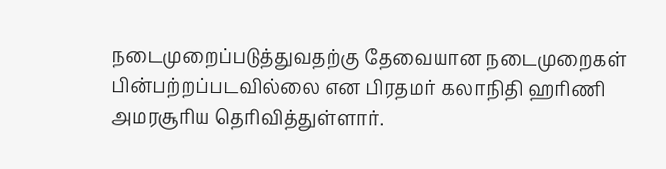நடைமுறைப்படுத்துவதற்கு தேவையான நடைமுறைகள் பின்பற்றப்படவில்லை என பிரதமர் கலாநிதி ஹரிணி அமரசூரிய தெரிவித்துள்ளார்.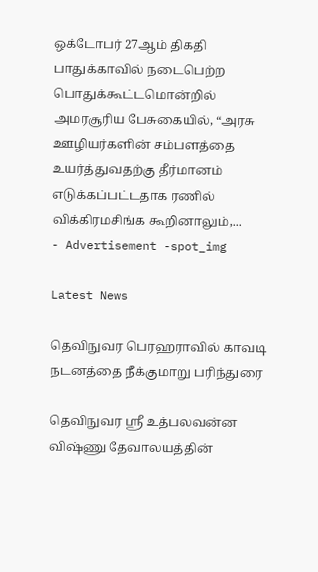ஒக்டோபர் 27ஆம் திகதி பாதுக்காவில் நடைபெற்ற பொதுக்கூட்டமொன்றில் அமரசூரிய பேசுகையில், “அரசு ஊழியர்களின் சம்பளத்தை உயர்த்துவதற்கு தீர்மானம் எடுக்கப்பட்டதாக ரணில் விக்கிரமசிங்க கூறினாலும்,...
- Advertisement -spot_img

Latest News

தெவிநுவர பெரஹராவில் காவடி நடனத்தை நீக்குமாறு பரிந்துரை

தெவிநுவர ஸ்ரீ உத்பலவன்ன விஷ்ணு தேவாலயத்தின்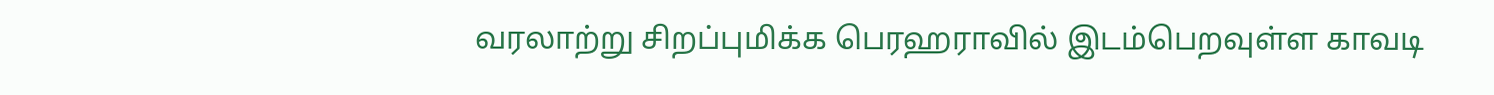வரலாற்று சிறப்புமிக்க பெரஹராவில் இடம்பெறவுள்ள காவடி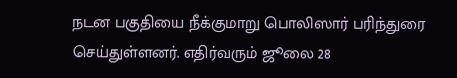நடன பகுதியை நீக்குமாறு பொலிஸார் பரிந்துரை செய்துள்ளனர். எதிர்வரும் ஜூலை 28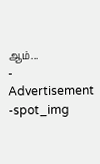ஆம்...
- Advertisement -spot_img